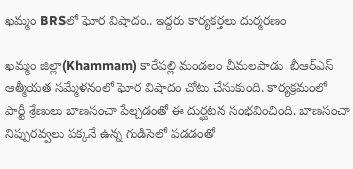ఖమ్మం BRSలో ఘోర విషాదం.. ఇద్దరు కార్యకర్తలు దుర్మరణం

ఖమ్మం జిల్లా(Khammam) కారేపల్లి మండలం చీమలపాడు  బీఆర్ఎస్ ఆత్మీయత సమ్మేళనంలో ఘోర విషాదం చోటు చేసుకుంది. కార్యక్రమంలో పార్టీ శ్రేణులు బాణసంచా పేల్చడంతో ఈ దుర్ఘటన సంభవించింది. బాణసంచా నిప్పురవ్వలు పక్కనే ఉన్న గుడిసెలో పడడంతో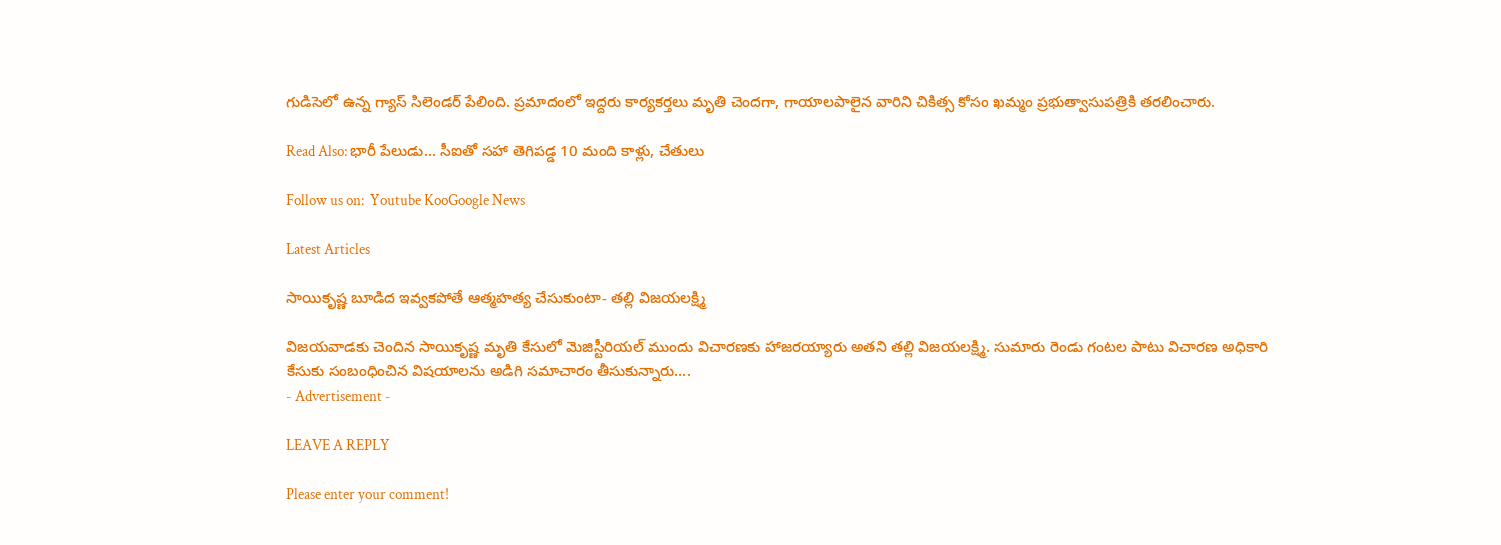గుడిసెలో ఉన్న గ్యాస్ సిలెండర్ పేలింది. ప్రమాదంలో ఇద్దరు కార్యకర్తలు మృతి చెందగా, గాయాలపాలైన వారిని చికిత్స కోసం ఖమ్మం ప్రభుత్వాసుపత్రికి తరలించారు.

Read Also: భారీ పేలుడు… సీఐతో సహా తెగిపడ్డ 10 మంది కాళ్లు, చేతులు

Follow us on:  Youtube KooGoogle News

Latest Articles

సాయికృష్ణ బూడిద ఇవ్వకపోతే ఆత్మహత్య చేసుకుంటా- తల్లి విజయలక్ష్మి

విజయవాడకు చెందిన సాయికృష్ణ మృతి కేసులో మెజిస్టీరియల్ ముందు విచారణకు హాజరయ్యారు అతని తల్లి విజయలక్ష్మి. సుమారు రెండు గంటల పాటు విచారణ అధికారి కేసుకు సంబంధించిన విషయాలను అడిగి సమాచారం తీసుకున్నారు....
- Advertisement -

LEAVE A REPLY

Please enter your comment!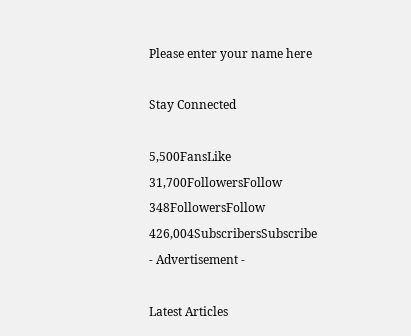Please enter your name here

Stay Connected

5,500FansLike
31,700FollowersFollow
348FollowersFollow
426,004SubscribersSubscribe
- Advertisement -

Latest Articles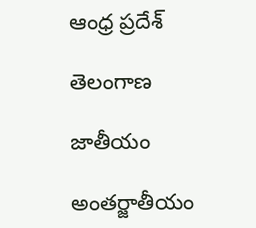ఆంధ్ర ప్రదేశ్

తెలంగాణ

జాతీయం

అంతర్జాతీయం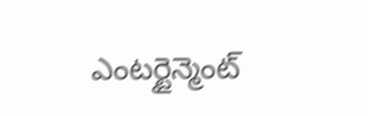ఎంటర్టైన్మెంట్